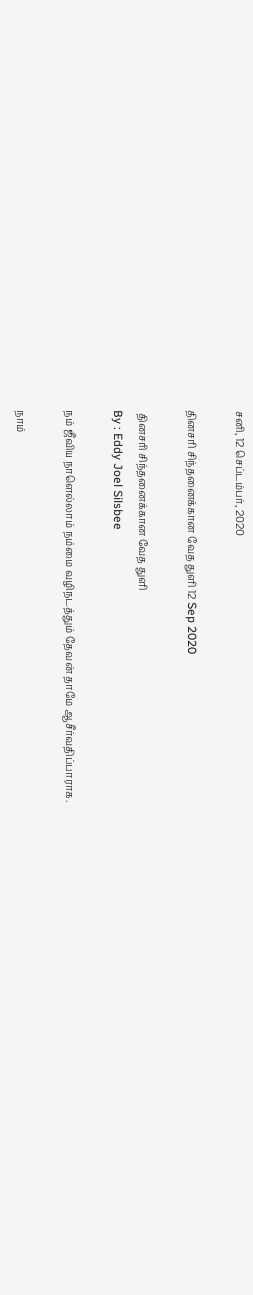சனி, 12 செப்டம்பர், 2020

தினசரி சிந்தனைக்கான வேத துளி 12 Sep 2020

 தினசரி சிந்தனைக்கான வேத துளி
By : Eddy Joel Silsbee

நம் ஜீவிய நாளெல்லாம் நம்மை வழிநடத்தும் தேவன் தாமே ஆசீர்வதிப்பாராக.

நாம்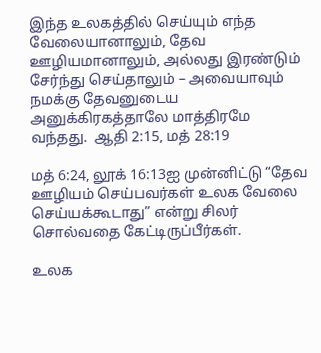இந்த உலகத்தில் செய்யும் எந்த வேலையானாலும், தேவ ஊழியமானாலும், அல்லது இரண்டும் சேர்ந்து செய்தாலும் – அவையாவும் நமக்கு தேவனுடைய அனுக்கிரகத்தாலே மாத்திரமே வந்தது.  ஆதி 2:15, மத் 28:19

மத் 6:24, லூக் 16:13ஐ முன்னிட்டு “தேவ ஊழியம் செய்பவர்கள் உலக வேலை செய்யக்கூடாது” என்று சிலர் சொல்வதை கேட்டிருப்பீர்கள்.

உலக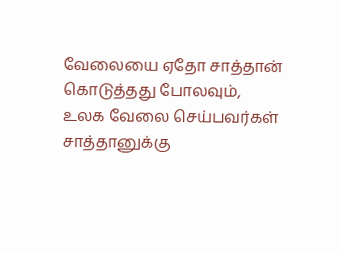வேலையை ஏதோ சாத்தான் கொடுத்தது போலவும்,
உலக வேலை செய்பவர்கள் சாத்தானுக்கு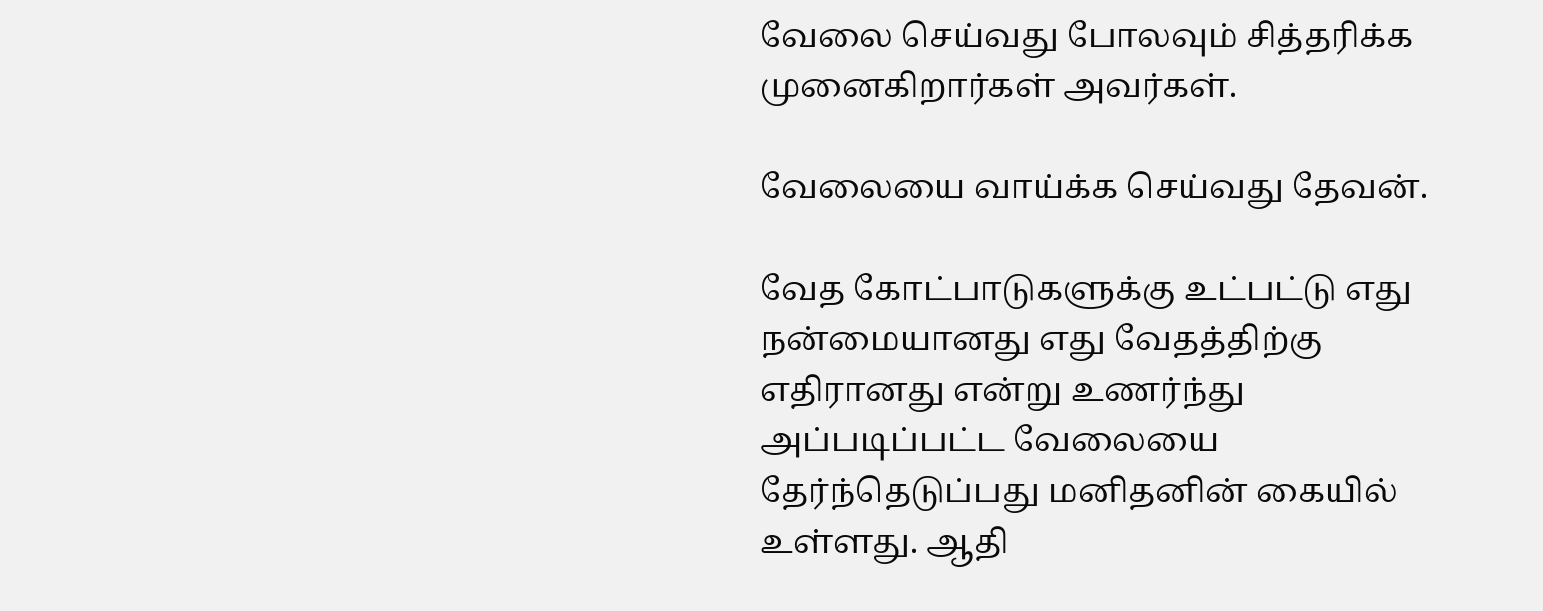வேலை செய்வது போலவும் சித்தரிக்க முனைகிறார்கள் அவர்கள்.

வேலையை வாய்க்க செய்வது தேவன்.

வேத கோட்பாடுகளுக்கு உட்பட்டு எது நன்மையானது எது வேதத்திற்கு எதிரானது என்று உணர்ந்து அப்படிப்பட்ட வேலையை தேர்ந்தெடுப்பது மனிதனின் கையில் உள்ளது. ஆதி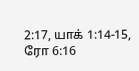2:17, யாக் 1:14-15, ரோ 6:16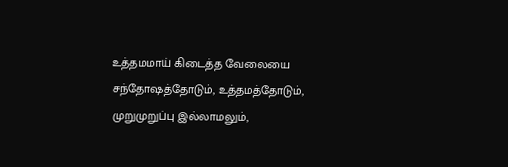உத்தமமாய் கிடைத்த வேலையை சந்தோஷத்தோடும், உத்தமத்தோடும், முறுமுறுப்பு இல்லாமலும்,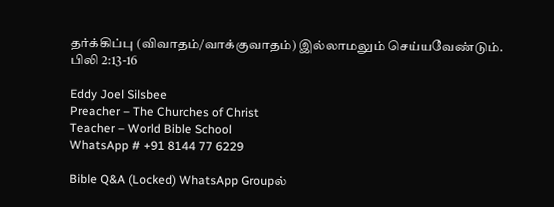தர்க்கிப்பு (விவாதம்/வாக்குவாதம்) இல்லாமலும் செய்யவேண்டும். பிலி 2:13-16

Eddy Joel Silsbee
Preacher – The Churches of Christ
Teacher – World Bible School
WhatsApp # +91 8144 77 6229

Bible Q&A (Locked) WhatsApp Groupல்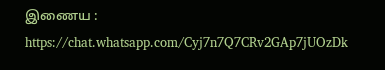இணைய :
https://chat.whatsapp.com/Cyj7n7Q7CRv2GAp7jUOzDk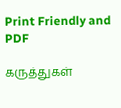Print Friendly and PDF

கருத்துகள்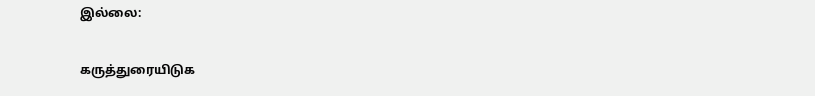இல்லை:

கருத்துரையிடுக